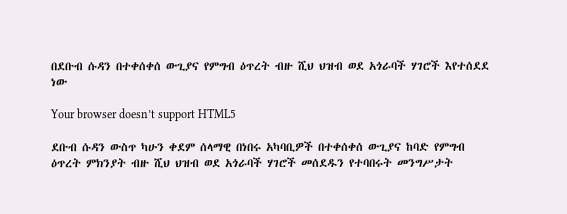በደቡብ ሱዳን በተቀሰቀሰ ውጊያና የምግብ ዕጥረት ብዙ ሺህ ህዝብ ወደ አጎራባች ሃገሮች እየተሰደደ ነው

Your browser doesn’t support HTML5

ደቡብ ሱዳን ውስጥ ካሁን ቀደም ሰላማዊ በነበሩ አካባቢዎች በተቀሰቀሰ ውጊያና ከባድ የምግብ ዕጥረት ምክንያት ብዙ ሺህ ህዝብ ወደ አጎራባች ሃገሮች መሰደዱን የተባበሩት መንግሥታት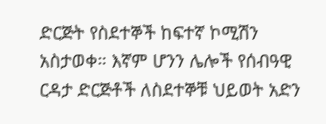ድርጅት የስደተኞች ከፍተኛ ኮሚሽን አስታወቀ። እኛም ሆንን ሌሎች የሰብዓዊ ርዳታ ድርጅቶች ለስደተኞቹ ህይወት አድን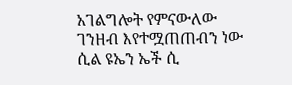አገልግሎት የምናውለው ገንዘብ እየተሟጠጠብን ነው ሲል ዩኤን ኤች ሲ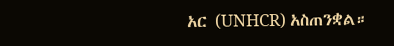አር (UNHCR) አስጠንቋል።